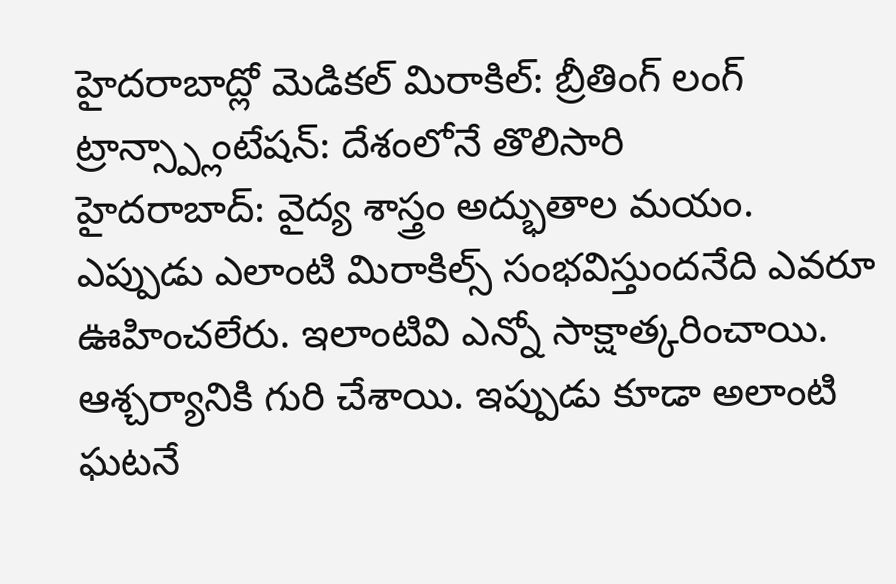హైదరాబాద్లో మెడికల్ మిరాకిల్: బ్రీతింగ్ లంగ్ ట్రాన్స్ప్లాంటేషన్: దేశంలోనే తొలిసారి
హైదరాబాద్: వైద్య శాస్త్రం అద్భుతాల మయం. ఎప్పుడు ఎలాంటి మిరాకిల్స్ సంభవిస్తుందనేది ఎవరూ ఊహించలేరు. ఇలాంటివి ఎన్నో సాక్షాత్కరించాయి. ఆశ్చర్యానికి గురి చేశాయి. ఇప్పుడు కూడా అలాంటి ఘటనే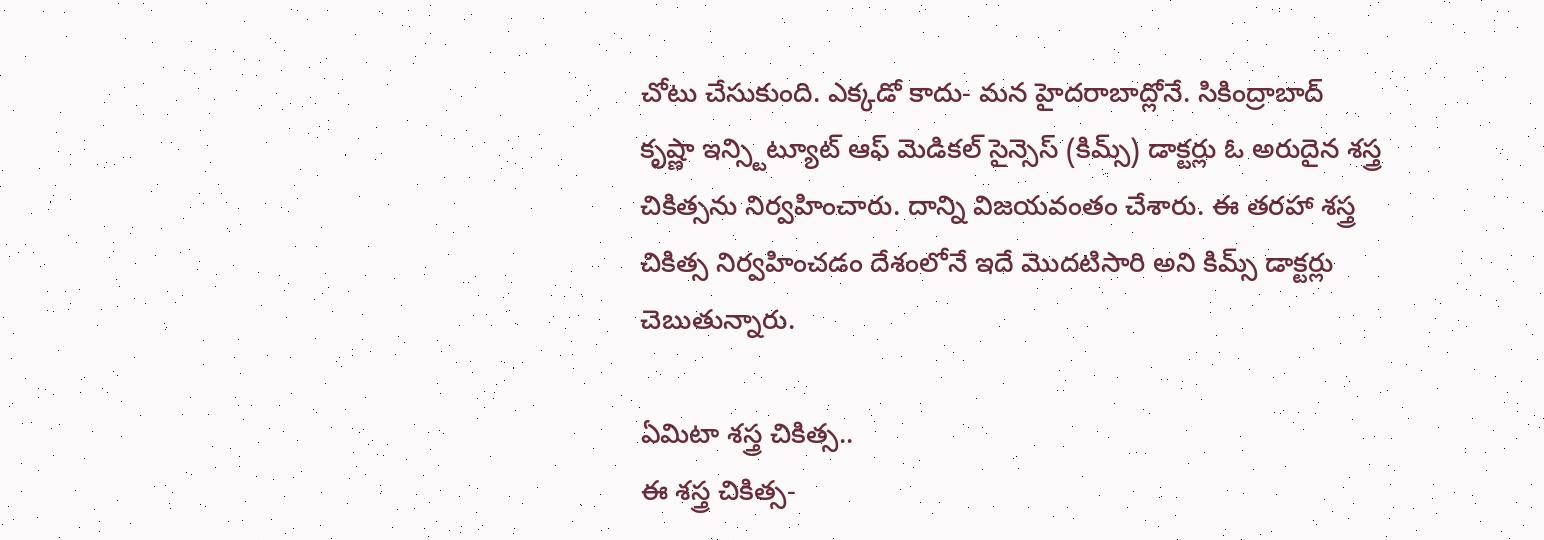చోటు చేసుకుంది. ఎక్కడో కాదు- మన హైదరాబాద్లోనే. సికింద్రాబాద్ కృష్ణా ఇన్స్టిట్యూట్ ఆఫ్ మెడికల్ సైన్సెస్ (కిమ్స్) డాక్టర్లు ఓ అరుదైన శస్త్ర చికిత్సను నిర్వహించారు. దాన్ని విజయవంతం చేశారు. ఈ తరహా శస్త్ర చికిత్స నిర్వహించడం దేశంలోనే ఇదే మొదటిసారి అని కిమ్స్ డాక్టర్లు చెబుతున్నారు.

ఏమిటా శస్త్ర చికిత్స..
ఈ శస్త్ర చికిత్స-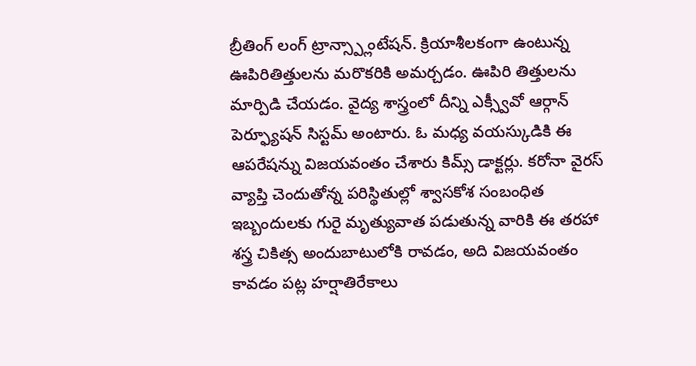బ్రీతింగ్ లంగ్ ట్రాన్స్ప్లాంటేషన్. క్రియాశీలకంగా ఉంటున్న ఊపిరితిత్తులను మరొకరికి అమర్చడం. ఊపిరి తిత్తులను మార్పిడి చేయడం. వైద్య శాస్త్రంలో దీన్ని ఎక్స్వీవో ఆర్గాన్ పెర్ఫ్యూషన్ సిస్టమ్ అంటారు. ఓ మధ్య వయస్కుడికి ఈ ఆపరేషన్ను విజయవంతం చేశారు కిమ్స్ డాక్టర్లు. కరోనా వైరస్ వ్యాప్తి చెందుతోన్న పరిస్థితుల్లో శ్వాసకోశ సంబంధిత ఇబ్బందులకు గురై మృత్యువాత పడుతున్న వారికి ఈ తరహా శస్త్ర చికిత్స అందుబాటులోకి రావడం, అది విజయవంతం కావడం పట్ల హర్షాతిరేకాలు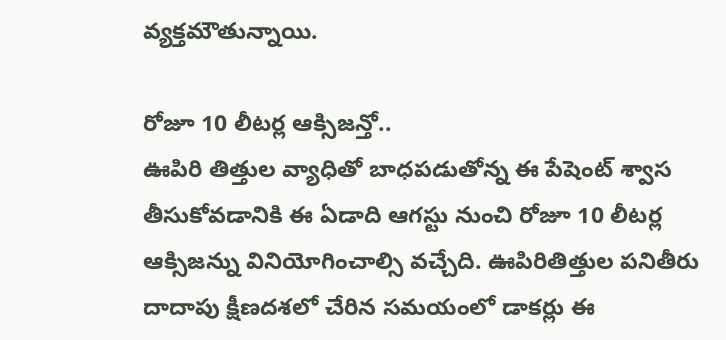వ్యక్తమౌతున్నాయి.

రోజూ 10 లీటర్ల ఆక్సిజన్తో..
ఊపిరి తిత్తుల వ్యాధితో బాధపడుతోన్న ఈ పేషెంట్ శ్వాస తీసుకోవడానికి ఈ ఏడాది ఆగస్టు నుంచి రోజూ 10 లీటర్ల ఆక్సిజన్ను వినియోగించాల్సి వచ్చేది. ఊపిరితిత్తుల పనితీరు దాదాపు క్షీణదశలో చేరిన సమయంలో డాకర్లు ఈ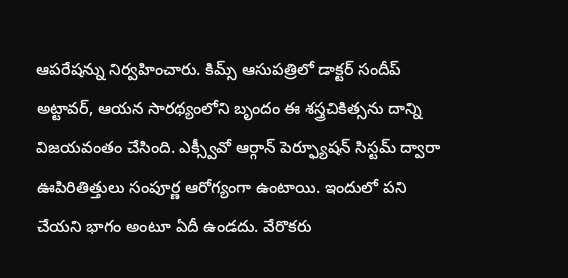ఆపరేషన్ను నిర్వహించారు. కిమ్స్ ఆసుపత్రిలో డాక్టర్ సందీప్ అట్టావర్, ఆయన సారథ్యంలోని బృందం ఈ శస్త్రచికిత్సను దాన్ని విజయవంతం చేసింది. ఎక్స్వీవో ఆర్గాన్ పెర్ఫ్యూషన్ సిస్టమ్ ద్వారా ఊపిరితిత్తులు సంపూర్ణ ఆరోగ్యంగా ఉంటాయి. ఇందులో పని చేయని భాగం అంటూ ఏదీ ఉండదు. వేరొకరు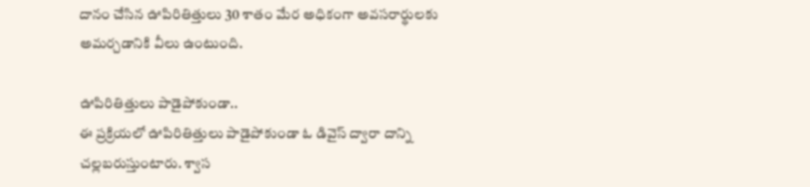దానం చేసిన ఊపిరితిత్తులు 30 శాతం మేర అధికంగా అవసరార్థులకు అమర్చడానికి వీలు ఉంటుంది.

ఊపిరితిత్తులు పాడైపోకుండా..
ఈ ప్రక్రియలో ఊపిరితిత్తులు పాడైపోకుండా ఓ డివైస్ ద్వారా దాన్ని చల్లబరుస్తుంటారు. శ్వాస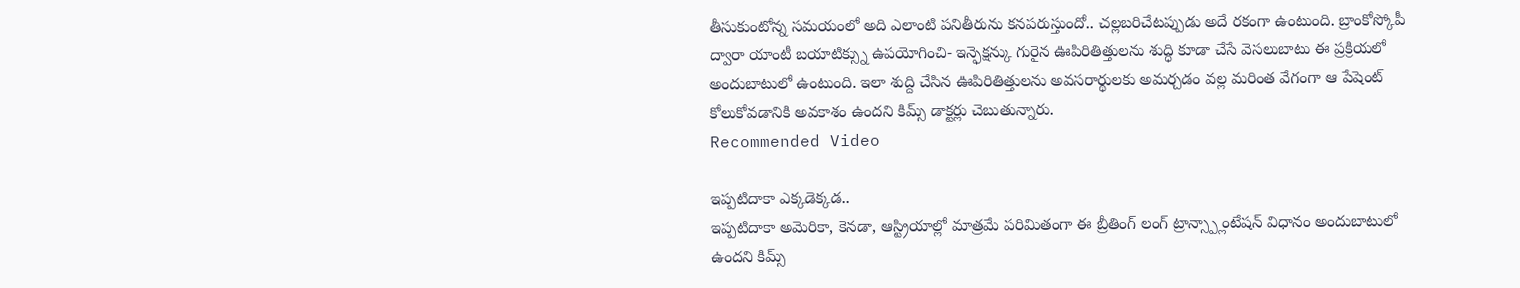తీసుకుంటోన్న సమయంలో అది ఎలాంటి పనితీరును కనపరుస్తుందో.. చల్లబరిచేటప్పుడు అదే రకంగా ఉంటుంది. బ్రాంకోస్కోపీ ద్వారా యాంటీ బయాటిక్స్ను ఉపయోగించి- ఇన్ఫెక్షన్కు గురైన ఊపిరితిత్తులను శుద్ధి కూడా చేసే వెసలుబాటు ఈ ప్రక్రియలో అందుబాటులో ఉంటుంది. ఇలా శుద్ది చేసిన ఊపిరితిత్తులను అవసరార్థులకు అమర్చడం వల్ల మరింత వేగంగా ఆ పేషెంట్ కోలుకోవడానికి అవకాశం ఉందని కిమ్స్ డాక్టర్లు చెబుతున్నారు.
Recommended Video

ఇప్పటిదాకా ఎక్కడెక్కడ..
ఇప్పటిదాకా అమెరికా, కెనడా, ఆస్ట్రియాల్లో మాత్రమే పరిమితంగా ఈ బ్రీతింగ్ లంగ్ ట్రాన్స్ప్లాంటేషన్ విధానం అందుబాటులో ఉందని కిమ్స్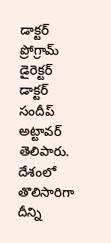డాక్టర్ ప్రోగ్రామ్ డైరెక్టర్ డాక్టర్ సందీప్ అట్టావర్ తెలిపారు. దేశంలో తొలిసారిగా దీన్ని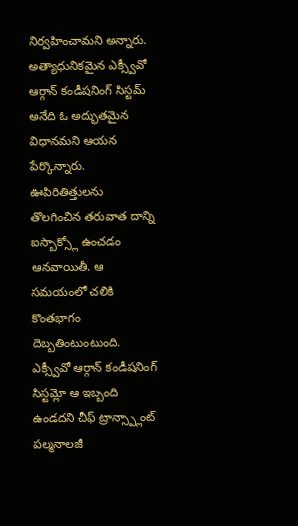నిర్వహించామని అన్నారు. అత్యాధునికమైన ఎక్స్వీవో ఆర్గాన్ కండీషనింగ్ సిస్టమ్ అనేది ఓ అద్భుతమైన విధానమని ఆయన పేర్కొన్నారు. ఊపిరితిత్తులను తొలగించిన తరువాత దాన్ని ఐస్బాక్స్లో ఉంచడం ఆనవాయితీ. ఆ సమయంలో చలికి కొంతభాగం దెబ్బతింటుంటుంది. ఎక్స్వీవో ఆర్గాన్ కండీషనింగ్ సిస్టమ్లో ఆ ఇబ్బంది ఉండదని చీఫ్ ట్రాన్స్ప్లాంట్ పల్మనాలజీ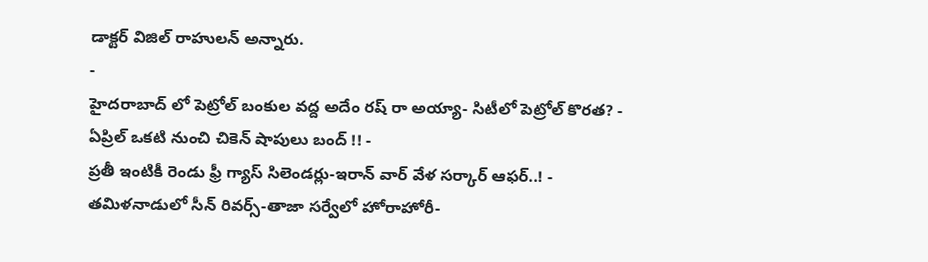డాక్టర్ విజిల్ రాహులన్ అన్నారు.
-
హైదరాబాద్ లో పెట్రోల్ బంకుల వద్ద అదేం రష్ రా అయ్యా- సిటీలో పెట్రోల్ కొరత? -
ఏప్రిల్ ఒకటి నుంచి చికెన్ షాపులు బంద్ !! -
ప్రతీ ఇంటికీ రెండు ఫ్రీ గ్యాస్ సిలెండర్లు-ఇరాన్ వార్ వేళ సర్కార్ ఆఫర్..! -
తమిళనాడులో సీన్ రివర్స్-తాజా సర్వేలో హోరాహోరీ-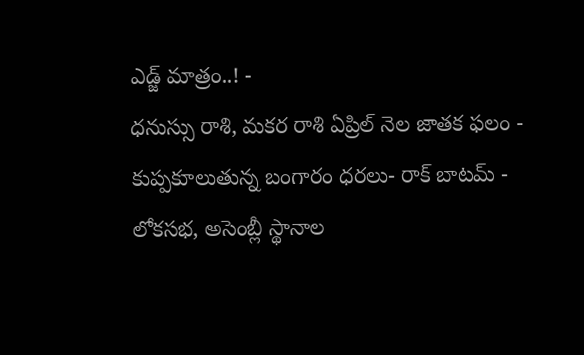ఎడ్జ్ మాత్రం..! -
ధనుస్సు రాశి, మకర రాశి ఏప్రిల్ నెల జాతక ఫలం -
కుప్పకూలుతున్న బంగారం ధరలు- రాక్ బాటమ్ -
లోకసభ, అసెంబ్లీ స్థానాల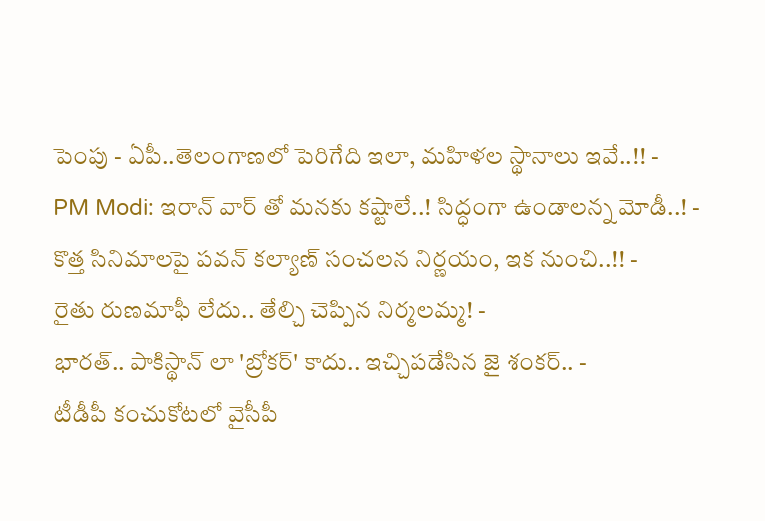పెంపు - ఏపీ..తెలంగాణలో పెరిగేది ఇలా, మహిళల స్థానాలు ఇవే..!! -
PM Modi: ఇరాన్ వార్ తో మనకు కష్టాలే..! సిద్ధంగా ఉండాలన్న మోడీ..! -
కొత్త సినిమాలపై పవన్ కల్యాణ్ సంచలన నిర్ణయం, ఇక నుంచి..!! -
రైతు రుణమాఫీ లేదు.. తేల్చి చెప్పిన నిర్మలమ్మ! -
భారత్.. పాకిస్థాన్ లా 'బ్రోకర్' కాదు.. ఇచ్చిపడేసిన జై శంకర్.. -
టీడీపీ కంచుకోటలో వైసీపీ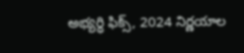అభ్యర్ధి ఫిక్స్, 2024 నిర్ణయాల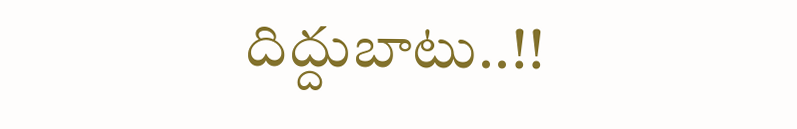దిద్దుబాటు..!!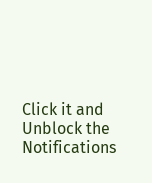Click it and Unblock the Notifications